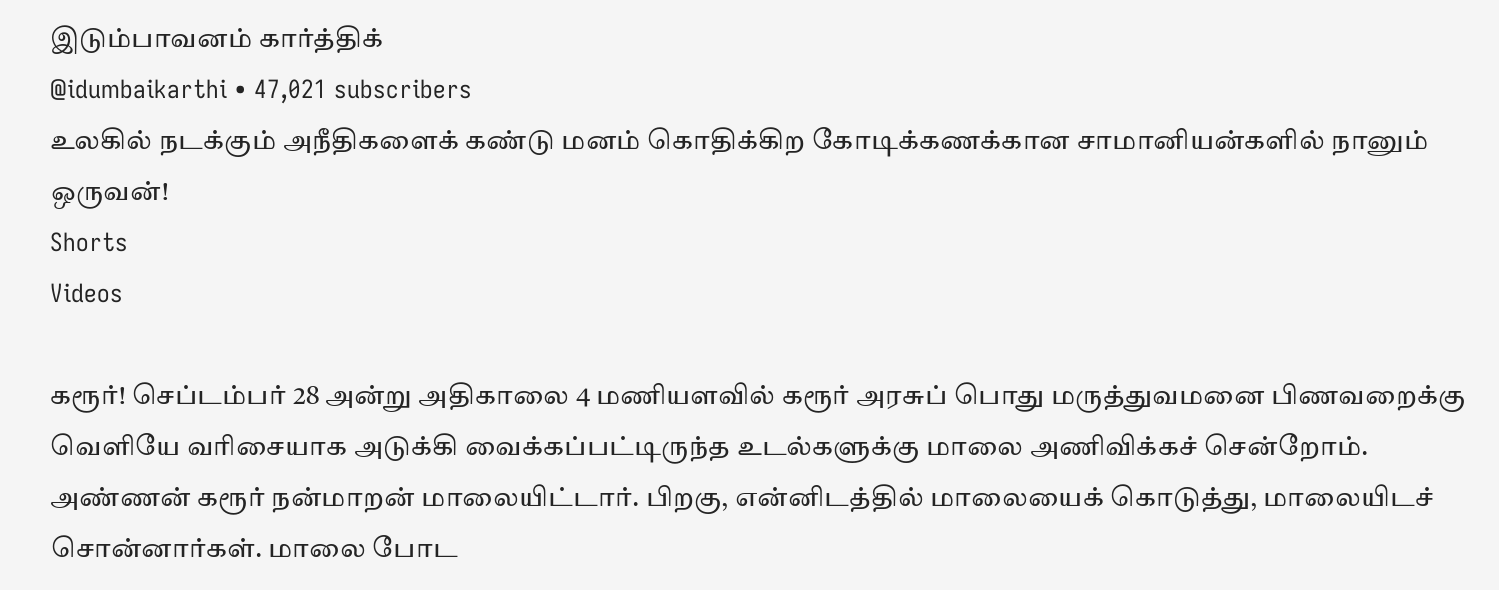இடும்பாவனம் கார்த்திக்
@idumbaikarthi • 47,021 subscribers
உலகில் நடக்கும் அநீதிகளைக் கண்டு மனம் கொதிக்கிற கோடிக்கணக்கான சாமானியன்களில் நானும் ஒருவன்!
Shorts
Videos

கரூர்! செப்டம்பர் 28 அன்று அதிகாலை 4 மணியளவில் கரூர் அரசுப் பொது மருத்துவமனை பிணவறைக்கு வெளியே வரிசையாக அடுக்கி வைக்கப்பட்டிருந்த உடல்களுக்கு மாலை அணிவிக்கச் சென்றோம். அண்ணன் கரூர் நன்மாறன் மாலையிட்டார். பிறகு, என்னிடத்தில் மாலையைக் கொடுத்து, மாலையிடச் சொன்னார்கள். மாலை போட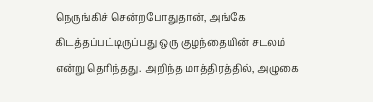நெருங்கிச் சென்றபோதுதான், அங்கே கிடத்தப்பட்டிருப்பது ஒரு குழந்தையின் சடலம் என்று தெரிந்தது. அறிந்த மாத்திரத்தில், அழுகை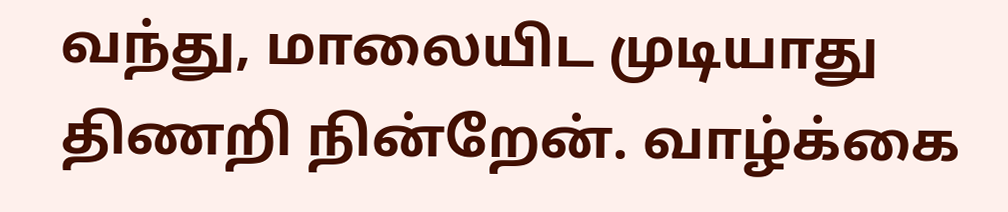வந்து, மாலையிட முடியாது திணறி நின்றேன். வாழ்க்கை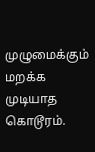முழுமைக்கும் மறக்க முடியாத கொடூரம்.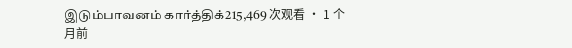இடும்பாவனம் கார்த்திக்215,469 次观看 • 1 个月前